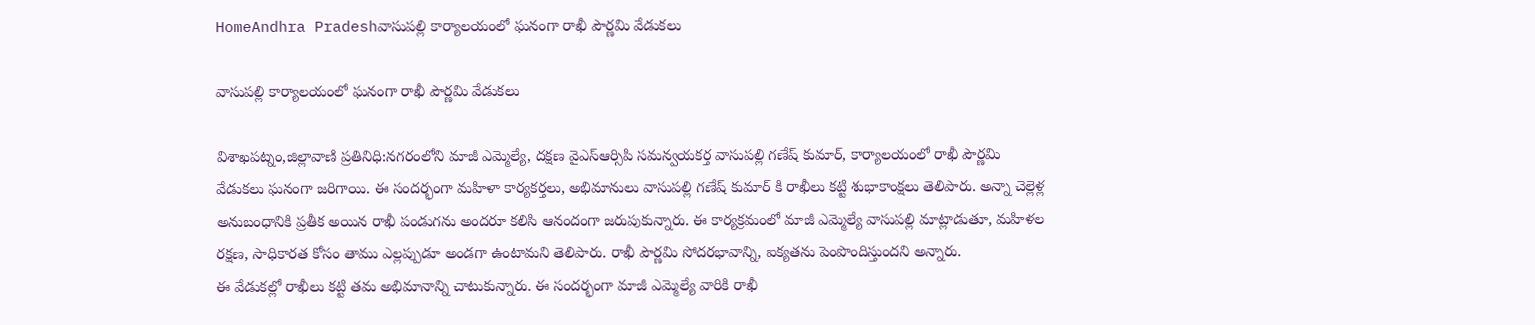HomeAndhra Pradeshవాసుపల్లి కార్యాలయంలో ఘనంగా రాఖీ పౌర్ణమి వేడుకలు

వాసుపల్లి కార్యాలయంలో ఘనంగా రాఖీ పౌర్ణమి వేడుకలు

విశాఖపట్నం,జిల్లావాణి ప్రతినిధి:నగరంలోని మాజీ ఎమ్మెల్యే, దక్షణ వైఎస్ఆర్సిపి సమన్వయకర్త వాసుపల్లి గణేష్ కుమార్, కార్యాలయంలో రాఖీ పౌర్ణమి వేడుకలు ఘనంగా జరిగాయి. ఈ సందర్భంగా మహిళా కార్యకర్తలు, అభిమానులు వాసుపల్లి గణేష్ కుమార్ కి రాఖీలు కట్టి శుభాకాంక్షలు తెలిపారు. అన్నా చెల్లెళ్ల అనుబంధానికి ప్రతీక అయిన రాఖీ పండుగను అందరూ కలిసి ఆనందంగా జరుపుకున్నారు. ఈ కార్యక్రమంలో మాజీ ఎమ్మెల్యే వాసుపల్లి మాట్లాడుతూ, మహిళల రక్షణ, సాధికారత కోసం తాము ఎల్లప్పుడూ అండగా ఉంటామని తెలిపారు. రాఖీ పౌర్ణమి సోదరభావాన్ని, ఐక్యతను పెంపొందిస్తుందని అన్నారు.
ఈ వేడుకల్లో రాఖీలు కట్టి తమ అభిమానాన్ని చాటుకున్నారు. ఈ సందర్భంగా మాజీ ఎమ్మెల్యే వారికి రాఖీ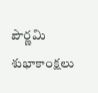పౌర్ణమి శుభాకాంక్షలు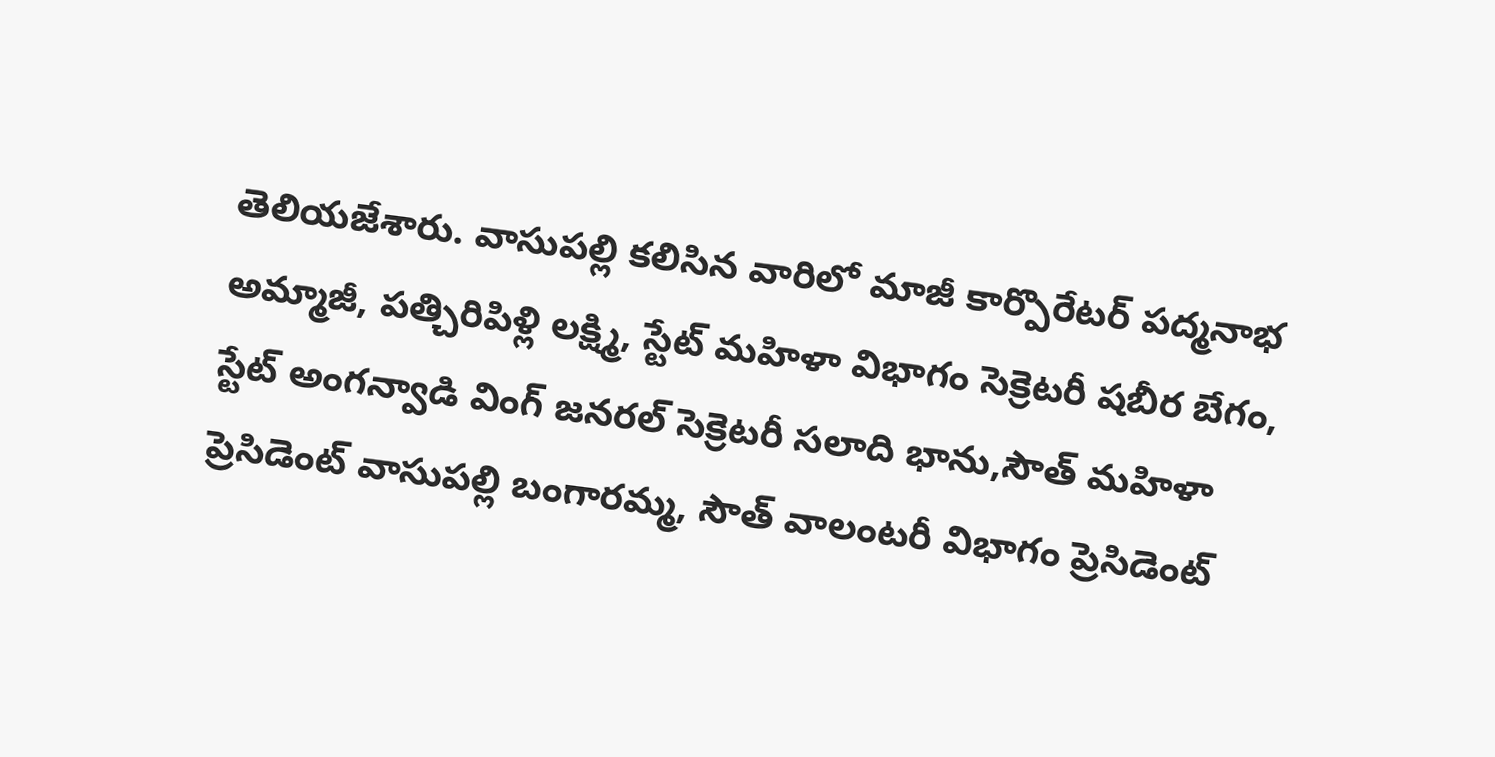తెలియజేశారు. వాసుపల్లి కలిసిన వారిలో మాజీ కార్పొరేటర్ పద్మనాభ అమ్మాజీ, పత్చిరిపిళ్లి లక్ష్మి, స్టేట్ మహిళా విభాగం సెక్రెటరీ షబీర బేగం, స్టేట్ అంగన్వాడి వింగ్ జనరల్ సెక్రెటరీ సలాది భాను,సౌత్ మహిళా ప్రెసిడెంట్ వాసుపల్లి బంగారమ్మ, సౌత్ వాలంటరీ విభాగం ప్రెసిడెంట్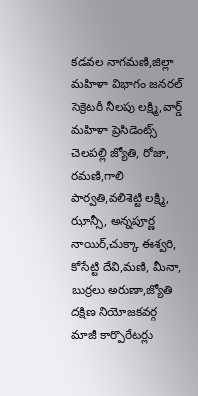కడవల నాగమణి,జిల్లా మహిళా విభాగం జనరల్ సెక్రెటరీ నీలపు లక్ష్మి,వార్డ్ మహిళా ప్రెసిడెంట్స్ చెలపల్లి జ్యోతి, రోజా, రమణి,గాలి పార్వతి,వలిశెట్టి లక్ష్మి, ఝాన్సీ, అన్నపూర్ణ నాయిర్,చుక్కా ఈశ్వరి, కోసేట్టి దేవి,మణి, మీనా, బుర్రలు అరుణా,జ్యోతి దక్షిణ నియోజకవర్గ మాజీ కార్పొరేటర్లు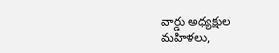వార్డు అధ్యక్షుల మహిళలు,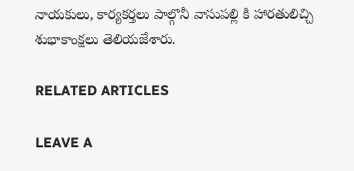నాయకులు, కార్యకర్తలు పాల్గొనీ వాసుపల్లి కి హారతులిచ్చి శుభాకాంక్షలు తెలియజేశారు.

RELATED ARTICLES

LEAVE A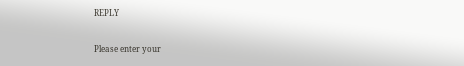REPLY

Please enter your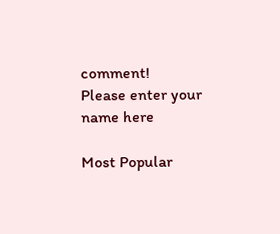comment!
Please enter your name here

Most Popular